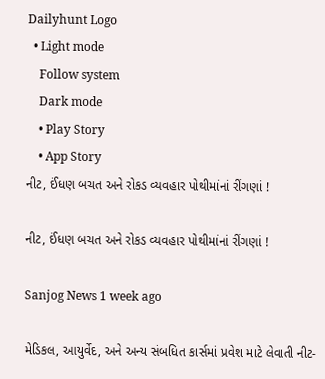Dailyhunt Logo
  • Light mode
    Follow system
    Dark mode
    • Play Story
    • App Story
નીટ, ઈંધણ બચત અને રોકડ વ્યવહાર પોથીમાંનાં રીંગણાં !

નીટ, ઈંધણ બચત અને રોકડ વ્યવહાર પોથીમાંનાં રીંગણાં !

Sanjog News 1 week ago

મેડિકલ, આયુર્વેદ, અને અન્ય સંબધિત કાર્સમાં પ્રવેશ માટે લેવાતી નીટ-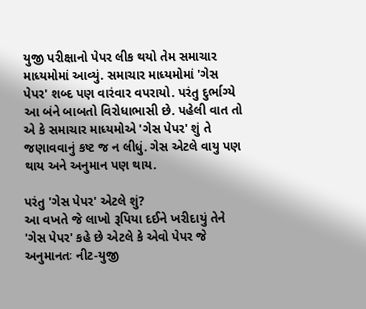યુજી પરીક્ષાનો પેપર લીક થયો તેમ સમાચાર માધ્યમોમાં આવ્યું. સમાચાર માધ્યમોમાં 'ગેસ પેપર' શબ્દ પણ વારંવાર વપરાયો. પરંતુ દુર્ભાગ્યે આ બંને બાબતો વિરોધાભાસી છે. પહેલી વાત તો એ કે સમાચાર માધ્યમોએ 'ગેસ પેપર' શું તે જણાવવાનું કષ્ટ જ ન લીધું. ગેસ એટલે વાયુ પણ થાય અને અનુમાન પણ થાય.

પરંતુ 'ગેસ પેપર' એટલે શું?
આ વખતે જે લાખો રૂપિયા દઈને ખરીદાયું તેને 'ગેસ પેપર' કહે છે એટલે કે એવો પેપર જે અનુમાનતઃ નીટ-યુજી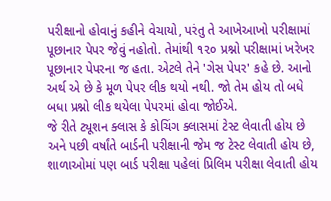પરીક્ષાનો હોવાનું કહીને વેચાયો, પરંતુ તે આખેઆખો પરીક્ષામાં પૂછાનાર પેપર જેવું નહોતો. તેમાંથી ૧૨૦ પ્રશ્નો પરીક્ષામાં ખરેખર પૂછાનાર પેપરના જ હતા. એટલે તેને 'ગેસ પેપર' કહે છે. આનો અર્થ એ છે કે મૂળ પેપર લીક થયો નથી. જો તેમ હોય તો બધે બધા પ્રશ્નો લીક થયેલા પેપરમાં હોવા જોઈએ.
જે રીતે ટ્યૂશન ક્લાસ કે કોચિંગ ક્લાસમાં ટેસ્ટ લેવાતી હોય છે અને પછી વર્ષાંતે બાર્ડની પરીક્ષાની જેમ જ ટેસ્ટ લેવાતી હોય છે, શાળાઓમાં પણ બાર્ડ પરીક્ષા પહેલાં પ્રિલિમ પરીક્ષા લેવાતી હોય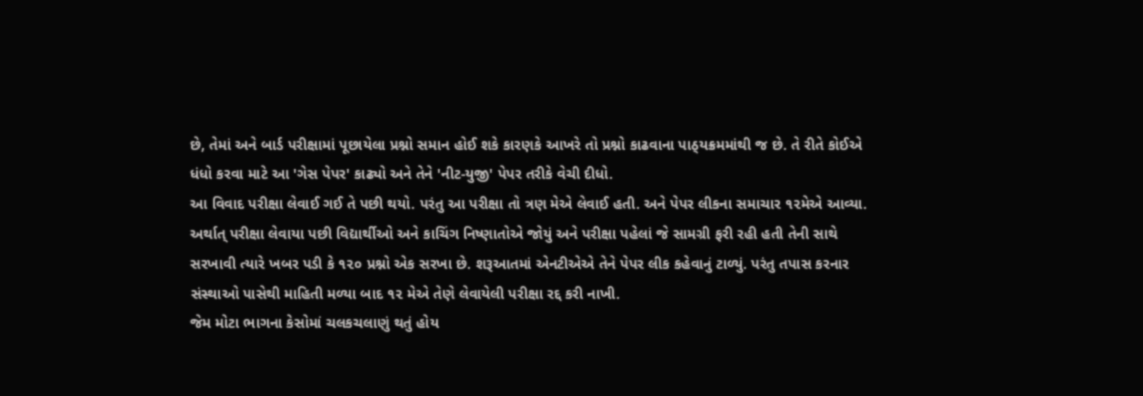છે, તેમાં અને બાર્ડ પરીક્ષામાં પૂછાયેલા પ્રશ્નો સમાન હોઈ શકે કારણકે આખરે તો પ્રશ્નો કાઢવાના પાઠ્‌યક્રમમાંથી જ છે. તે રીતે કોઈએ ધંધો કરવા માટે આ 'ગેસ પેપર' કાઢ્યો અને તેને 'નીટ-યુજી' પેપર તરીકે વેચી દીધો.
આ વિવાદ પરીક્ષા લેવાઈ ગઈ તે પછી થયો. પરંતુ આ પરીક્ષા તો ત્રણ મેએ લેવાઈ હતી. અને પેપર લીકના સમાચાર ૧૨મેએ આવ્યા. અર્થાત્ પરીક્ષા લેવાયા પછી વિદ્યાર્થીઓ અને કાચિંગ નિષ્ણાતોએ જોયું અને પરીક્ષા પહેલાં જે સામગ્રી ફરી રહી હતી તેની સાથે સરખાવી ત્યારે ખબર પડી કે ૧૨૦ પ્રશ્નો એક સરખા છે. શરૂઆતમાં એનટીએએ તેને પેપર લીક કહેવાનું ટાળ્યું. પરંતુ તપાસ કરનાર સંસ્થાઓ પાસેથી માહિતી મળ્યા બાદ ૧૨ મેએ તેણે લેવાયેલી પરીક્ષા રદ્દ કરી નાખી.
જેમ મોટા ભાગના કેસોમાં ચલકચલાણું થતું હોય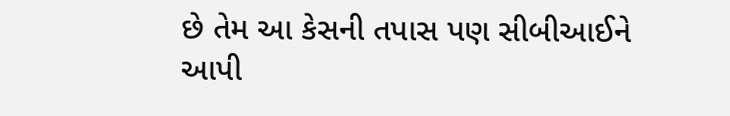છે તેમ આ કેસની તપાસ પણ સીબીઆઈને આપી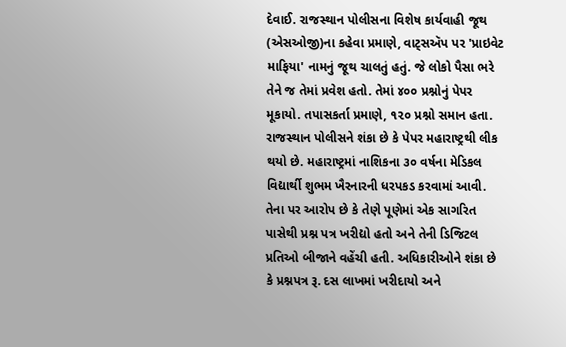દેવાઈ. રાજસ્થાન પોલીસના વિશેષ કાર્યવાહી જૂથ (એસઓજી)ના કહેવા પ્રમાણે, વાટ્‌સઍપ પર 'પ્રાઇવેટ માફિયા' નામનું જૂથ ચાલતું હતું. જે લોકો પૈસા ભરે તેને જ તેમાં પ્રવેશ હતો. તેમાં ૪૦૦ પ્રશ્નોનું પેપર મૂકાયો. તપાસકર્તા પ્રમાણે, ૧૨૦ પ્રશ્નો સમાન હતા.
રાજસ્થાન પોલીસને શંકા છે કે પેપર મહારાષ્ટ્રથી લીક થયો છે. મહારાષ્ટ્રમાં નાશિકના ૩૦ વર્ષના મેડિકલ વિદ્યાર્થી શુભમ ખૈરનારની ધરપકડ કરવામાં આવી. તેના પર આરોપ છે કે તેણે પૂણેમાં એક સાગરિત પાસેથી પ્રશ્ન પત્ર ખરીદ્યો હતો અને તેની ડિજિટલ પ્રતિઓ બીજાને વહેંચી હતી. અધિકારીઓને શંકા છે કે પ્રશ્નપત્ર રૂ. દસ લાખમાં ખરીદાયો અને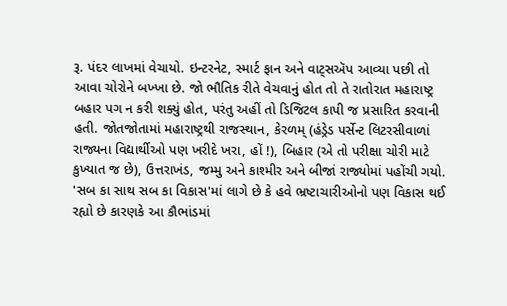રૂ. પંદર લાખમાં વેચાયો. ઇન્ટરનેટ, સ્માર્ટ ફાન અને વાટ્‌સઍપ આવ્યા પછી તો આવા ચોરોને બખ્ખા છે. જો ભૌતિક રીતે વેચવાનું હોત તો તે રાતોરાત મહારાષ્ટ્ર બહાર પગ ન કરી શક્યું હોત, પરંતુ અહીં તો ડિજિટલ કાપી જ પ્રસારિત કરવાની હતી. જોતજોતામાં મહારાષ્ટ્રથી રાજસ્થાન, કેરળમ્‌ (હંડ્રેડ પર્સેન્ટ લિટરસીવાળાં રાજ્યના વિદ્યાર્થીઓ પણ ખરીદે ખરા, હોં !), બિહાર (એ તો પરીક્ષા ચોરી માટે કુખ્યાત જ છે), ઉત્તરાખંડ, જમ્મુ અને કાશ્મીર અને બીજાં રાજ્યોમાં પહોંચી ગયો.
'સબ કા સાથ સબ કા વિકાસ'માં લાગે છે કે હવે ભ્રષ્ટાચારીઓનો પણ વિકાસ થઈ રહ્યો છે કારણકે આ કૌભાંડમાં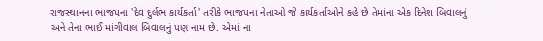રાજસ્થાનના ભાજપના 'દેવ દુર્લભ કાર્યકર્તા' તરીકે ભાજપના નેતાઓ જે કાર્યકર્તાઓને કહે છે તેમાંના એક દિનેશ બિવાલનું અને તેના ભાઈ માંગીવાલ બિવાલનું પણ નામ છે. એમાં ના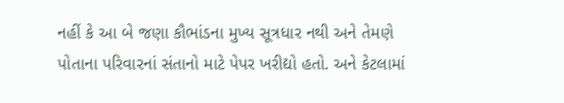નહીં કે આ બે જણા કૌભાંડના મુખ્ય સૂત્રધાર નથી અને તેમણે પોતાના પરિવારનાં સંતાનો માટે પેપર ખરીદ્યો હતો. અને કેટલામાં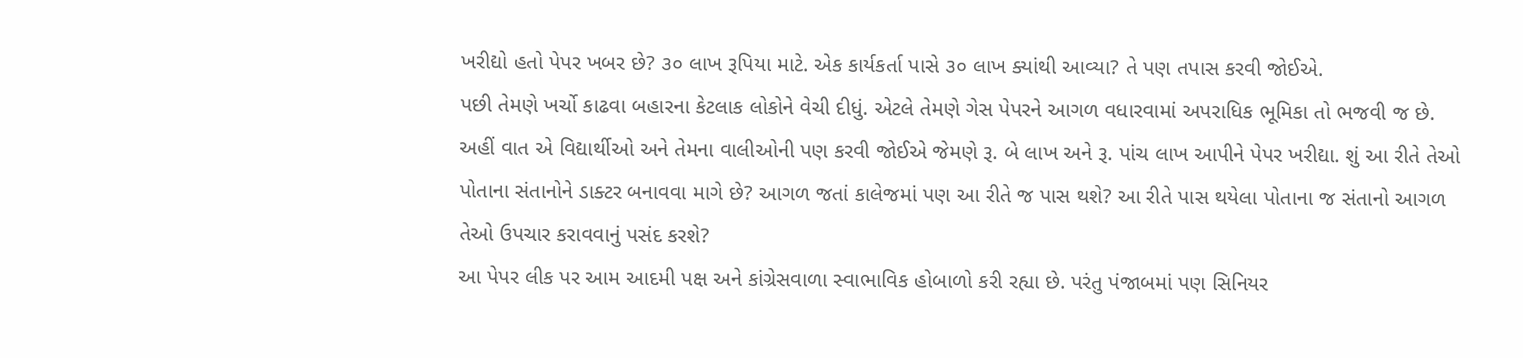ખરીદ્યો હતો પેપર ખબર છે? ૩૦ લાખ રૂપિયા માટે. એક કાર્યકર્તા પાસે ૩૦ લાખ ક્યાંથી આવ્યા? તે પણ તપાસ કરવી જોઈએ.
પછી તેમણે ખર્ચો કાઢવા બહારના કેટલાક લોકોને વેચી દીધું. એટલે તેમણે ગેસ પેપરને આગળ વધારવામાં અપરાધિક ભૂમિકા તો ભજવી જ છે.
અહીં વાત એ વિદ્યાર્થીઓ અને તેમના વાલીઓની પણ કરવી જોઈએ જેમણે રૂ. બે લાખ અને રૂ. પાંચ લાખ આપીને પેપર ખરીદ્યા. શું આ રીતે તેઓ પોતાના સંતાનોને ડાક્ટર બનાવવા માગે છે? આગળ જતાં કાલેજમાં પણ આ રીતે જ પાસ થશે? આ રીતે પાસ થયેલા પોતાના જ સંતાનો આગળ તેઓ ઉપચાર કરાવવાનું પસંદ કરશે?
આ પેપર લીક પર આમ આદમી પક્ષ અને કાંગ્રેસવાળા સ્વાભાવિક હોબાળો કરી રહ્યા છે. પરંતુ પંજાબમાં પણ સિનિયર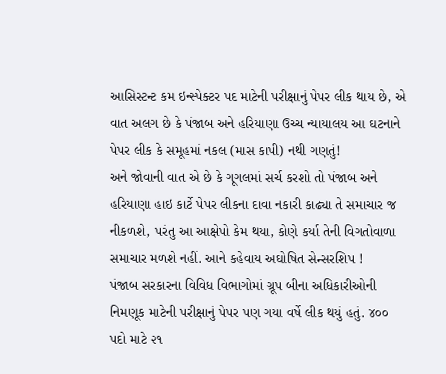આસિસ્ટન્ટ કમ ઇન્સ્પેક્ટર પદ માટેની પરીક્ષાનું પેપર લીક થાય છે, એ વાત અલગ છે કે પંજાબ અને હરિયાણા ઉચ્ચ ન્યાયાલય આ ઘટનાને પેપર લીક કે સમૂહમાં નકલ (માસ કાપી) નથી ગણતું!
અને જોવાની વાત એ છે કે ગૂગલમાં સર્ચ કરશો તો પંજાબ અને હરિયાણા હાઇ કાર્ટે પેપર લીકના દાવા નકારી કાઢ્યા તે સમાચાર જ નીકળશે, પરંતુ આ આક્ષેપો કેમ થયા, કોણે કર્યા તેની વિગતોવાળા સમાચાર મળશે નહીં. આને કહેવાય અઘોષિત સેન્સરશિપ !
પંજાબ સરકારના વિવિધ વિભાગોમાં ગ્રૂપ બીના અધિકારીઓની નિમણૂક માટેની પરીક્ષાનું પેપર પણ ગયા વર્ષે લીક થયું હતું. ૪૦૦ પદો માટે ૨૧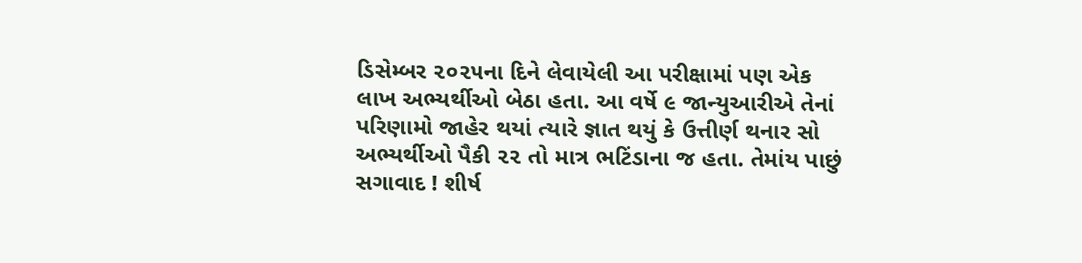ડિસેમ્બર ૨૦૨૫ના દિને લેવાયેલી આ પરીક્ષામાં પણ એક લાખ અભ્યર્થીઓ બેઠા હતા. આ વર્ષે ૯ જાન્યુઆરીએ તેનાં પરિણામો જાહેર થયાં ત્યારે જ્ઞાત થયું કે ઉત્તીર્ણ થનાર સો અભ્યર્થીઓ પૈકી ૨૨ તો માત્ર ભટિંડાના જ હતા. તેમાંય પાછું સગાવાદ ! શીર્ષ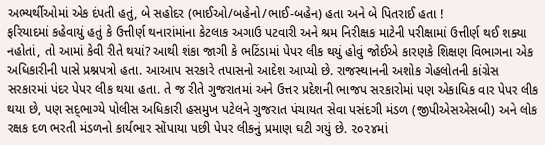અભ્યર્થીઓમાં એક દંપતી હતું, બે સહોદર (ભાઈઓ/બહેનો/ભાઈ-બહેન) હતા અને બે પિતરાઈ હતા !
ફરિયાદમાં કહેવાયું હતું કે ઉત્તીર્ણ થનારાંમાંના કેટલાક અગાઉ પટવારી અને શ્રમ નિરીક્ષક માટેની પરીક્ષામાં ઉત્તીર્ણ થઈ શક્યા નહોતાં, તો આમાં કેવી રીતે થયાં? આથી શંકા જાગી કે ભટિંડામાં પેપર લીક થયું હોવું જોઈએ કારણકે શિક્ષણ વિભાગના એક અધિકારીની પાસે પ્રશ્નપત્રો હતા. આઆપ સરકારે તપાસનો આદેશ આપ્યો છે. રાજસ્થાનની અશોક ગેહલોતની કાંગ્રેસ સરકારમાં પંદર પેપર લીક થયા હતા. તે જ રીતે ગુજરાતમાં અને ઉત્તર પ્રદેશની ભાજપ સરકારોમાં પણ એકાધિક વાર પેપર લીક થયા છે, પણ સદ્‌ભાગ્યે પોલીસ અધિકારી હસમુખ પટેલને ગુજરાત પંચાયત સેવા પસંદગી મંડળ (જીપીએસએસબી) અને લોક રક્ષક દળ ભરતી મંડળનો કાર્યભાર સોંપાયા પછી પેપર લીકનું પ્રમાણ ઘટી ગયું છે. ૨૦૨૪માં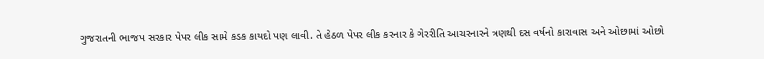ગુજરાતની ભાજપ સરકાર પેપર લીક સામે કડક કાયદો પણ લાવી. તે હેઠળ પેપર લીક કરનાર કે ગેરરીતિ આચરનારને ત્રણથી દસ વર્ષનો કારાવાસ અને ઓછામાં ઓછો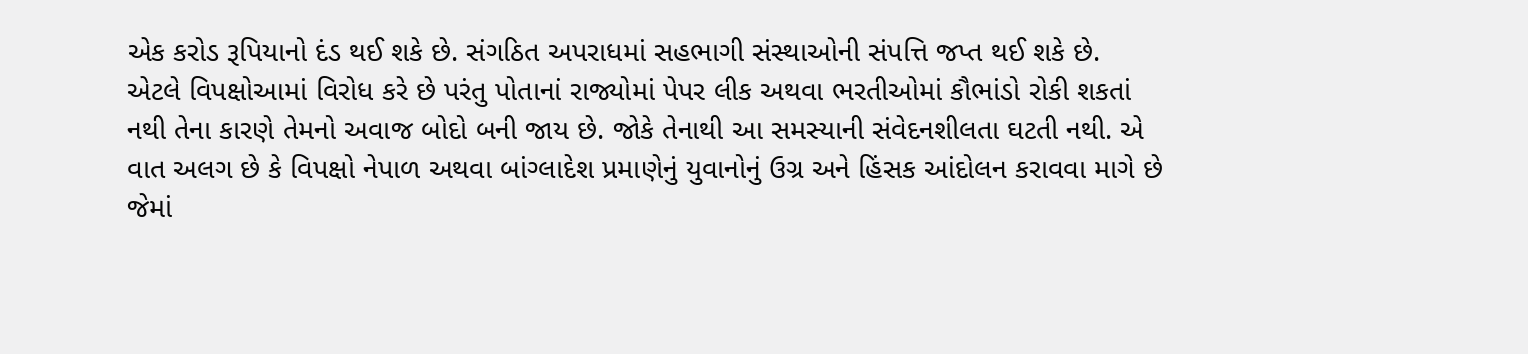એક કરોડ રૂપિયાનો દંડ થઈ શકે છે. સંગઠિત અપરાધમાં સહભાગી સંસ્થાઓની સંપત્તિ જપ્ત થઈ શકે છે.
એટલે વિપક્ષોઆમાં વિરોધ કરે છે પરંતુ પોતાનાં રાજ્યોમાં પેપર લીક અથવા ભરતીઓમાં કૌભાંડો રોકી શકતાં નથી તેના કારણે તેમનો અવાજ બોદો બની જાય છે. જોકે તેનાથી આ સમસ્યાની સંવેદનશીલતા ઘટતી નથી. એ વાત અલગ છે કે વિપક્ષો નેપાળ અથવા બાંગ્લાદેશ પ્રમાણેનું યુવાનોનું ઉગ્ર અને હિંસક આંદોલન કરાવવા માગે છે જેમાં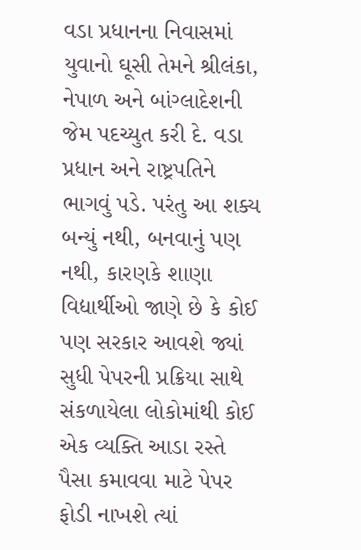વડા પ્રધાનના નિવાસમાં યુવાનો ઘૂસી તેમને શ્રીલંકા, નેપાળ અને બાંગ્લાદેશની જેમ પદચ્યુત કરી દે. વડા પ્રધાન અને રાષ્ટ્રપતિને ભાગવું પડે. પરંતુ આ શક્ય બન્યું નથી, બનવાનું પણ નથી, કારણકે શાણા વિદ્યાર્થીઓ જાણે છે કે કોઈ પણ સરકાર આવશે જ્યાં સુધી પેપરની પ્રક્રિયા સાથે સંકળાયેલા લોકોમાંથી કોઈ એક વ્યક્તિ આડા રસ્તે પૈસા કમાવવા માટે પેપર ફોડી નાખશે ત્યાં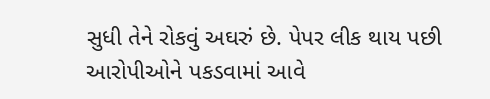સુધી તેને રોકવું અઘરું છે. પેપર લીક થાય પછી આરોપીઓને પકડવામાં આવે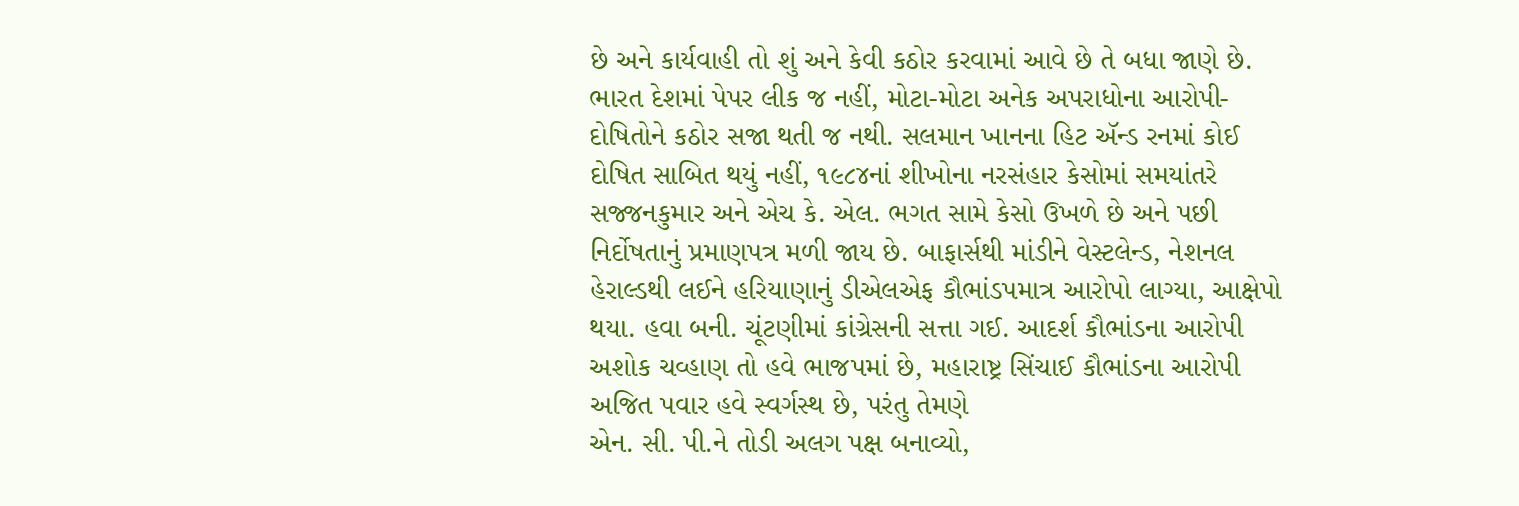છે અને કાર્યવાહી તો શું અને કેવી કઠોર કરવામાં આવે છે તે બધા જાણે છે.
ભારત દેશમાં પેપર લીક જ નહીં, મોટા-મોટા અનેક અપરાધોના આરોપી-દોષિતોને કઠોર સજા થતી જ નથી. સલમાન ખાનના હિટ ઍન્ડ રનમાં કોઈ દોષિત સાબિત થયું નહીં, ૧૯૮૪નાં શીખોના નરસંહાર કેસોમાં સમયાંતરે સજ્જનકુમાર અને એચ કે. એલ. ભગત સામે કેસો ઉખળે છે અને પછી નિર્દોષતાનું પ્રમાણપત્ર મળી જાય છે. બાફાર્સથી માંડીને વેસ્ટલેન્ડ, નેશનલ હેરાલ્ડથી લઈને હરિયાણાનું ડીએલએફ કૌભાંડપમાત્ર આરોપો લાગ્યા, આક્ષેપો થયા. હવા બની. ચૂંટણીમાં કાંગ્રેસની સત્તા ગઈ. આદર્શ કૌભાંડના આરોપી અશોક ચવ્હાણ તો હવે ભાજપમાં છે, મહારાષ્ટ્ર સિંચાઈ કૌભાંડના આરોપી અજિત પવાર હવે સ્વર્ગસ્થ છે, પરંતુ તેમણે
એન. સી. પી.ને તોડી અલગ પક્ષ બનાવ્યો,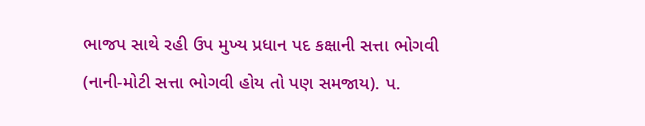ભાજપ સાથે રહી ઉપ મુખ્ય પ્રધાન પદ કક્ષાની સત્તા ભોગવી (નાની-મોટી સત્તા ભોગવી હોય તો પણ સમજાય). પ.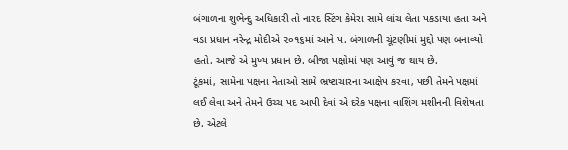બંગાળના શુભેન્દુ અધિકારી તો નારદ સ્ટિંગ કેમેરા સામે લાંચ લેતા પકડાયા હતા અને વડા પ્રધાન નરેન્દ્ર મોદીએ ૨૦૧૬માં આને પ. બંગાળની ચૂંટણીમાં મુદ્દો પણ બનાવ્યો હતો. આજે એ મુખ્ય પ્રધાન છે. બીજા પક્ષોમાં પણ આવું જ થાય છે.
ટૂંકમાં, સામેના પક્ષના નેતાઓ સામે ભ્રષ્ટાચારના આક્ષેપ કરવા, પછી તેમને પક્ષમાં લઈ લેવા અને તેમને ઉચ્ચ પદ આપી દેવાં એ દરેક પક્ષના વાશિંગ મશીનની વિશેષતા છે. એટલે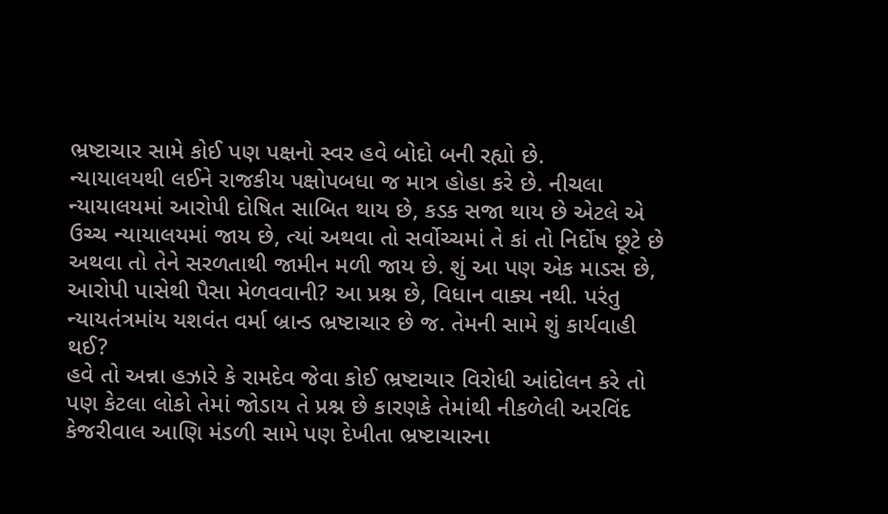ભ્રષ્ટાચાર સામે કોઈ પણ પક્ષનો સ્વર હવે બોદો બની રહ્યો છે.
ન્યાયાલયથી લઈને રાજકીય પક્ષોપબધા જ માત્ર હોહા કરે છે. નીચલા ન્યાયાલયમાં આરોપી દોષિત સાબિત થાય છે, કડક સજા થાય છે એટલે એ ઉચ્ચ ન્યાયાલયમાં જાય છે, ત્યાં અથવા તો સર્વોચ્ચમાં તે કાં તો નિર્દોષ છૂટે છે અથવા તો તેને સરળતાથી જામીન મળી જાય છે. શું આ પણ એક માડસ છે, આરોપી પાસેથી પૈસા મેળવવાની? આ પ્રશ્ન છે, વિધાન વાક્ય નથી. પરંતુ ન્યાયતંત્રમાંય યશવંત વર્મા બ્રાન્ડ ભ્રષ્ટાચાર છે જ. તેમની સામે શું કાર્યવાહી થઈ?
હવે તો અન્ના હઝારે કે રામદેવ જેવા કોઈ ભ્રષ્ટાચાર વિરોધી આંદોલન કરે તો પણ કેટલા લોકો તેમાં જોડાય તે પ્રશ્ન છે કારણકે તેમાંથી નીકળેલી અરવિંદ કેજરીવાલ આણિ મંડળી સામે પણ દેખીતા ભ્રષ્ટાચારના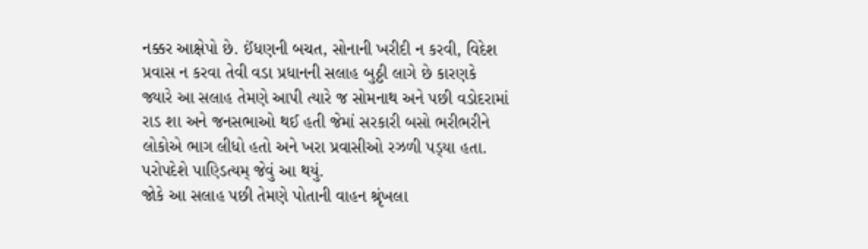નક્કર આક્ષેપો છે. ઈંધણની બચત, સોનાની ખરીદી ન કરવી, વિદેશ પ્રવાસ ન કરવા તેવી વડા પ્રધાનની સલાહ બુઠ્ઠી લાગે છે કારણકે જ્યારે આ સલાહ તેમણે આપી ત્યારે જ સોમનાથ અને પછી વડોદરામાં રાડ શા અને જનસભાઓ થઈ હતી જેમાં સરકારી બસો ભરીભરીને લોકોએ ભાગ લીધો હતો અને ખરા પ્રવાસીઓ રઝળી પડ્‌યા હતા. પરોપદેશે પાણ્ડિત્યમ્‌ જેવું આ થયું.
જોકે આ સલાહ પછી તેમણે પોતાની વાહન શ્રૃંખલા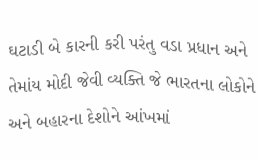ઘટાડી બે કારની કરી પરંતુ વડા પ્રધાન અને તેમાંય મોદી જેવી વ્યક્તિ જે ભારતના લોકોને અને બહારના દેશોને આંખમાં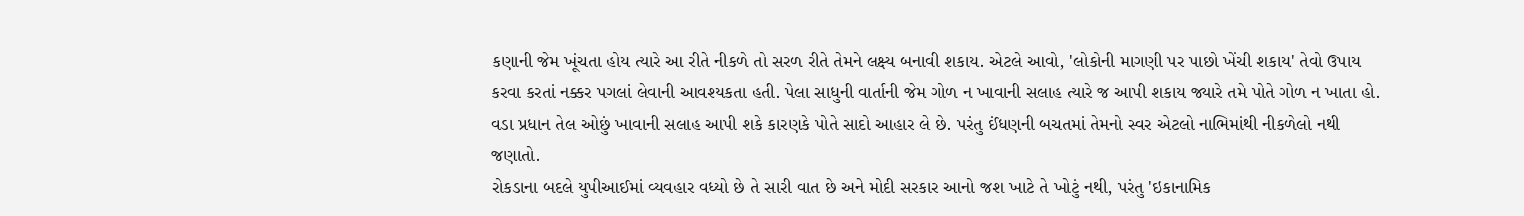કણાની જેમ ખૂંચતા હોય ત્યારે આ રીતે નીકળે તો સરળ રીતે તેમને લક્ષ્‍ય બનાવી શકાય. એટલે આવો, 'લોકોની માગણી પર પાછો ખેંચી શકાય' તેવો ઉપાય કરવા કરતાં નક્કર પગલાં લેવાની આવશ્યકતા હતી. પેલા સાધુની વાર્તાની જેમ ગોળ ન ખાવાની સલાહ ત્યારે જ આપી શકાય જ્યારે તમે પોતે ગોળ ન ખાતા હો. વડા પ્રધાન તેલ ઓછું ખાવાની સલાહ આપી શકે કારણકે પોતે સાદો આહાર લે છે. પરંતુ ઈંધણની બચતમાં તેમનો સ્વર એટલો નાભિમાંથી નીકળેલો નથી જણાતો.
રોકડાના બદલે યુપીઆઈમાં વ્યવહાર વધ્યો છે તે સારી વાત છે અને મોદી સરકાર આનો જશ ખાટે તે ખોટું નથી, પરંતુ 'ઇકાનામિક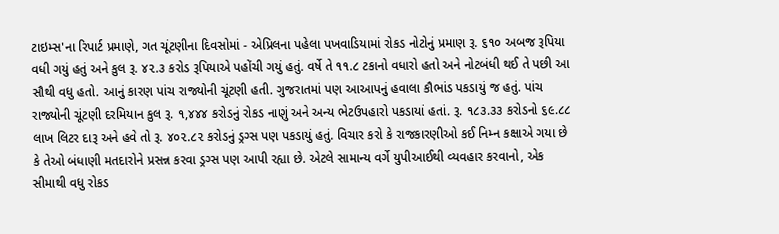ટાઇમ્સ'ના રિપાર્ટ પ્રમાણે, ગત ચૂંટણીના દિવસોમાં - એપ્રિલના પહેલા પખવાડિયામાં રોકડ નોટોનું પ્રમાણ રૂ. ૬૧૦ અબજ રૂપિયા વધી ગયું હતું અને કુલ રૂ. ૪૨.૩ કરોડ રૂપિયાએ પહોંચી ગયું હતું. વર્ષે તે ૧૧.૮ ટકાનો વધારો હતો અને નોટબંધી થઈ તે પછી આ સૌથી વધુ હતો. આનું કારણ પાંચ રાજ્યોની ચૂંટણી હતી. ગુજરાતમાં પણ આઆપનું હવાલા કૌભાંડ પકડાયું જ હતું. પાંચ રાજ્યોની ચૂંટણી દરમિયાન કુલ રૂ. ૧,૪૪૪ કરોડનું રોકડ નાણું અને અન્ય ભેટઉપહારો પકડાયાં હતાં. રૂ. ૧૮૩.૩૩ કરોડનો ૬૯.૮૮ લાખ લિટર દારૂ અને હવે તો રૂ. ૪૦૨.૮૨ કરોડનું ડ્રગ્સ પણ પકડાયું હતું. વિચાર કરો કે રાજકારણીઓ કઈ નિમ્ન કક્ષાએ ગયા છે કે તેઓ બંધાણી મતદારોને પ્રસન્ન કરવા ડ્રગ્સ પણ આપી રહ્યા છે. એટલે સામાન્ય વર્ગે યુપીઆઈથી વ્યવહાર કરવાનો, એક સીમાથી વધુ રોકડ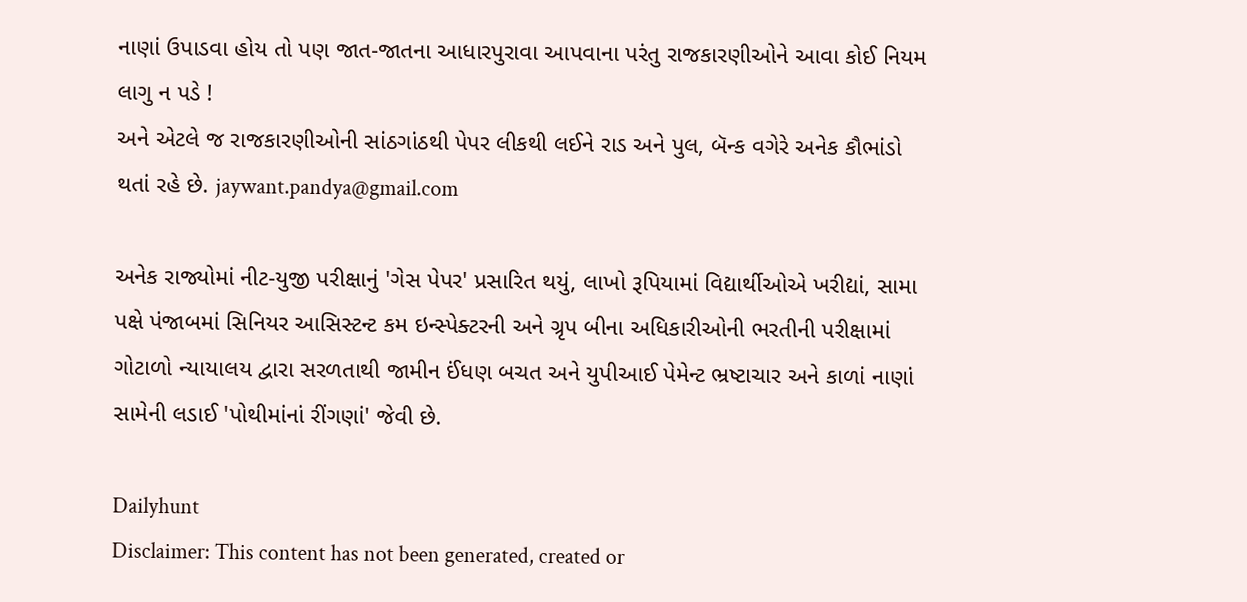નાણાં ઉપાડવા હોય તો પણ જાત-જાતના આધારપુરાવા આપવાના પરંતુ રાજકારણીઓને આવા કોઈ નિયમ લાગુ ન પડે !
અને એટલે જ રાજકારણીઓની સાંઠગાંઠથી પેપર લીકથી લઈને રાડ અને પુલ, બૅન્ક વગેરે અનેક કૌભાંડો થતાં રહે છે. jaywant.pandya@gmail.com

અનેક રાજ્યોમાં નીટ-યુજી પરીક્ષાનું 'ગેસ પેપર' પ્રસારિત થયું, લાખો રૂપિયામાં વિદ્યાર્થીઓએ ખરીદ્યાં, સામા પક્ષે પંજાબમાં સિનિયર આસિસ્ટન્ટ કમ ઇન્સ્પેક્ટરની અને ગ્રૃપ બીના અધિકારીઓની ભરતીની પરીક્ષામાં ગોટાળો ન્યાયાલય દ્વારા સરળતાથી જામીન ઈંધણ બચત અને યુપીઆઈ પેમેન્ટ ભ્રષ્ટાચાર અને કાળાં નાણાં સામેની લડાઈ 'પોથીમાંનાં રીંગણાં' જેવી છે.

Dailyhunt
Disclaimer: This content has not been generated, created or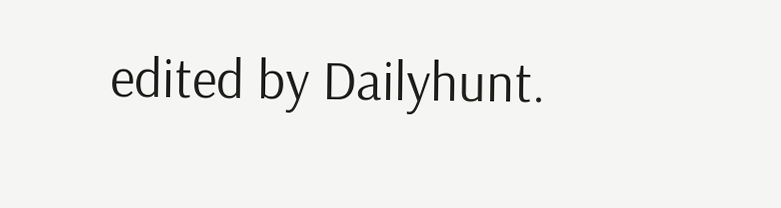edited by Dailyhunt.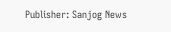Publisher: Sanjog News